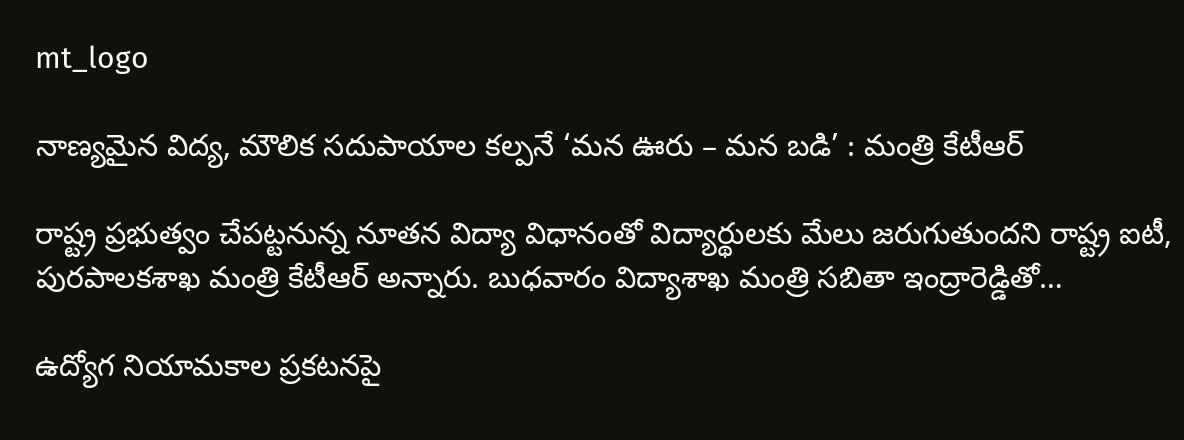mt_logo

నాణ్యమైన విద్య, మౌలిక సదుపాయాల కల్పనే ‘మన ఊరు – మన బడి’ : మంత్రి కేటీఆర్

రాష్ట్ర ప్రభుత్వం చేపట్టనున్న నూతన విద్యా విధానంతో విద్యార్థులకు మేలు జరుగుతుందని రాష్ట్ర ఐటీ, పురపాలకశాఖ మంత్రి కేటీఆర్‌ అన్నారు. బుధవారం విద్యాశాఖ మంత్రి సబితా ఇంద్రారెడ్డితో…

ఉద్యోగ నియామకాల ప్రకటనపై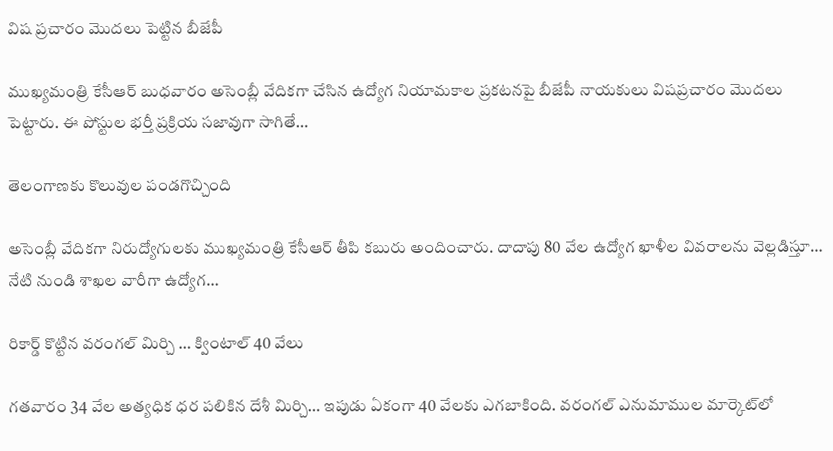విష ప్రచారం మొదలు పెట్టిన బీజేపీ

ముఖ్యమంత్రి కేసీఆర్ బుధవారం అసెంబ్లీ వేదికగా చేసిన ఉద్యోగ నియామకాల ప్రకటనపై బీజేపీ నాయకులు విషప్రచారం మొదలు పెట్టారు. ఈ పోస్టుల భర్తీ ప్రక్రియ సజావుగా సాగితే…

తెలంగాణకు కొలువుల పండగొచ్చింది

అసెంబ్లీ వేదికగా నిరుద్యోగుల‌కు ముఖ్య‌మంత్రి కేసీఆర్ తీపి క‌బురు అందించారు. దాదాపు 80 వేల ఉద్యోగ ఖాళీల వివరాలను వెల్లడిస్తూ… నేటి నుండి శాఖల వారీగా ఉద్యోగ…

రికార్డ్ కొట్టిన వరంగల్ మిర్చి … క్వింటాల్ 40 వేలు

గతవారం 34 వేల అత్యధిక ధర పలికిన దేశీ మిర్చి… ఇపుడు ఏకంగా 40 వేలకు ఎగబాకింది. వరంగల్‌ ఎనుమాముల మార్కెట్‌లో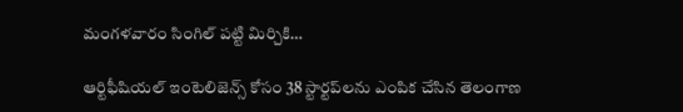మంగళవారం సింగిల్‌ పట్టి మిర్చికి…

ఆర్టిఫీషియల్ ఇంటెలిజెన్స్ కోసం 38 స్టార్టప్‌లను ఎంపిక చేసిన తెలంగాణ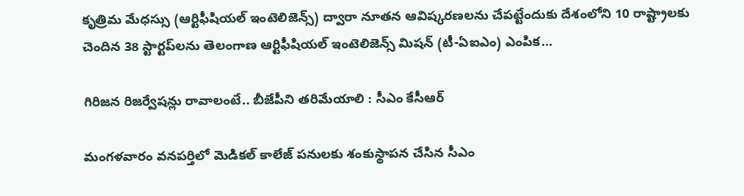కృత్రిమ మేధస్సు (ఆర్టిఫీషియల్ ఇంటెలిజెన్స్) ద్వారా నూతన ఆవిష్కరణలను చేపట్టేందుకు దేశంలోని 10 రాష్ట్రాలకు చెందిన 38 స్టార్టప్‌లను తెలంగాణ ఆర్టిఫీషియల్‌ ఇంటెలిజెన్స్‌ మిషన్‌ (టీ-ఏఐఎం) ఎంపిక…

గిరిజ‌న రిజ‌ర్వేష‌న్లు రావాలంటే.. బీజేపీని తరిమేయాలి : సీఎం కేసీఆర్

మంగళవారం వనపర్తిలో మెడికల్ కాలేజ్ పనులకు శంకుస్థాపన చేసిన సీఎం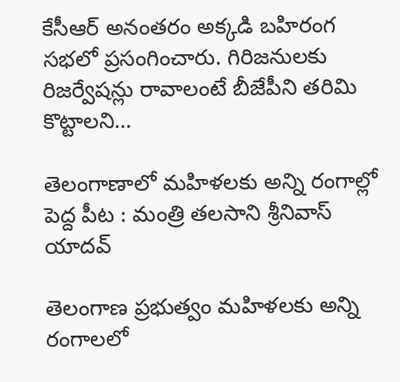కేసీఆర్ అనంతరం అక్కడి బహిరంగ సభలో ప్రసంగించారు. గిరిజనులకు రిజర్వేషన్లు రావాలంటే బీజేపీని తరిమి కొట్టాలని…

తెలంగాణాలో మహిళలకు అన్ని రంగాల్లో పెద్ద పీట : మంత్రి తలసాని శ్రీనివాస్ యాదవ్

తెలంగాణ ప్రభుత్వం మహిళలకు అన్ని రంగాలలో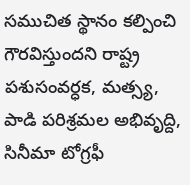సముచిత స్థానం కల్పించి గౌరవిస్తుందని రాష్ట్ర పశుసంవర్ధక, మత్స్య, పాడి పరిశ్రమల అభివృద్ది, సినీమా టోగ్రఫీ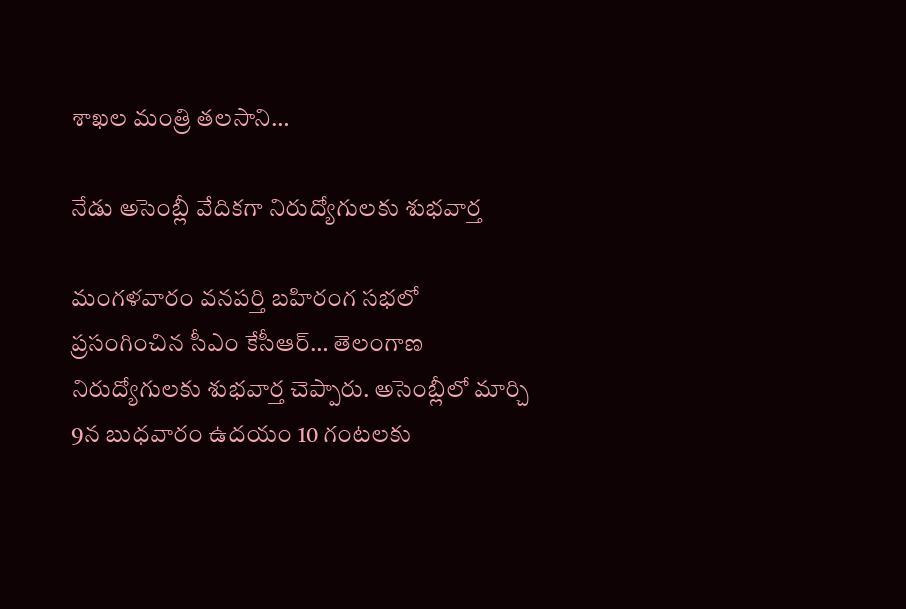శాఖల మంత్రి తలసాని…

నేడు అసెంబ్లీ వేదికగా నిరుద్యోగులకు శుభవార్త

మంగళవారం వ‌న‌ప‌ర్తి బహిరంగ సభలో ప్రసంగించిన సీఎం కేసీఆర్… తెలంగాణ నిరుద్యోగుల‌కు శుభ‌వార్త చెప్పారు. అసెంబ్లీలో మార్చి 9న బుధ‌వారం ఉద‌యం 10 గంట‌ల‌కు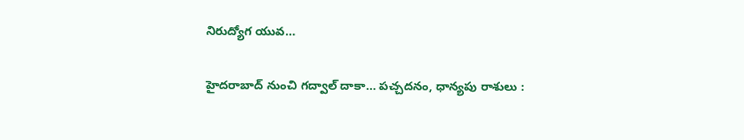నిరుద్యోగ యువ…

హైద‌రాబాద్ నుంచి గ‌ద్వాల్ దాకా… పచ్చదనం, ధాన్య‌పు రాశులు :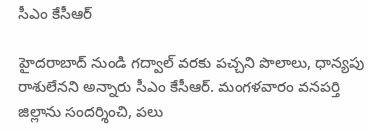సీఎం కేసీఆర్‌

హైదరాబాద్ నుండి గద్వాల్ వరకు పచ్చని పొలాలు, ధాన్యపు రాశులేనని అన్నారు సీఎం కేసీఆర్. మంగళవారం వనపర్తి జిల్లాను సందర్శించి, పలు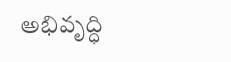అభివృద్ధి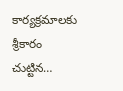కార్యక్రమాలకు శ్రీకారం చుట్టిన…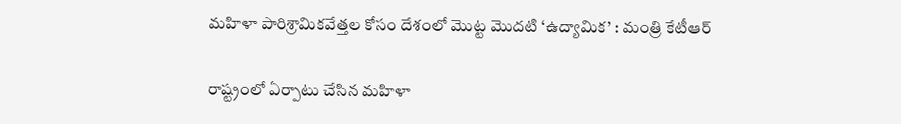మహిళా పారిశ్రామికవేత్తల కోసం దేశంలో మొట్ట మొదటి ‘ఉద్యామిక’ : మంత్రి కేటీఆర్

రాష్ట్రంలో ఏర్పాటు చేసిన మ‌హిళా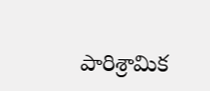పారిశ్రామిక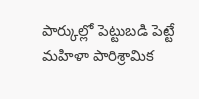పార్కుల్లో పెట్టుబడి పెట్టే మహిళా పారిశ్రామిక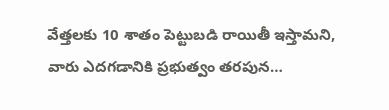వేత్తలకు 10 శాతం పెట్టుబ‌డి రాయితీ ఇస్తామ‌ని, వారు ఎద‌గ‌డానికి ప్రభుత్వం తరపున…